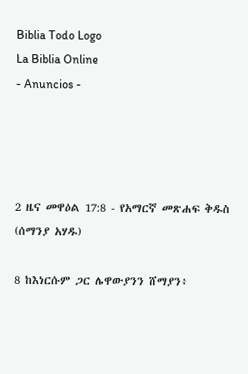Biblia Todo Logo
La Biblia Online
- Anuncios -




2 ዜና መዋዕል 17:8 - የአማርኛ መጽሐፍ ቅዱስ (ሰማንያ አሃዱ)

8 ከእነርሱም ጋር ሌዋውያንን ሸማያን፥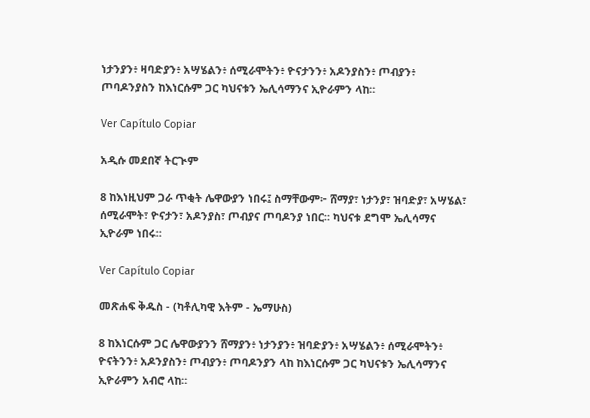ነታንያን፥ ዛባድያን፥ አሣሄልን፥ ሰሚራሞትን፥ ዮናታንን፥ አዶንያስን፥ ጦብያን፥ ጦባዶንያስን ከእነርሱም ጋር ካህናቱን ኤሊሳማንና ኢዮራምን ላከ።

Ver Capítulo Copiar

አዲሱ መደበኛ ትርጒም

8 ከእነዚህም ጋራ ጥቂት ሌዋውያን ነበሩ፤ ስማቸውም፦ ሸማያ፣ ነታንያ፣ ዝባድያ፣ አሣሄል፣ ሰሚራሞት፣ ዮናታን፣ አዶንያስ፣ ጦብያና ጦባዶንያ ነበር። ካህናቱ ደግሞ ኤሊሳማና ኢዮራም ነበሩ።

Ver Capítulo Copiar

መጽሐፍ ቅዱስ - (ካቶሊካዊ እትም - ኤማሁስ)

8 ከእነርሱም ጋር ሌዋውያንን ሸማያን፥ ነታንያን፥ ዝባድያን፥ አሣሄልን፥ ሰሚራሞትን፥ ዮናትንን፥ አዶንያስን፥ ጦብያን፥ ጦባዶንያን ላከ ከእነርሱም ጋር ካህናቱን ኤሊሳማንና ኢዮራምን አብሮ ላከ።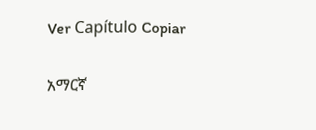Ver Capítulo Copiar

አማርኛ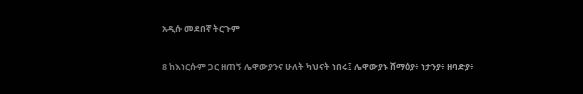አዲሱ መደበኛ ትርጉም

8 ከእነርሱም ጋር ዘጠኝ ሌዋውያንና ሁለት ካህናት ነበሩ፤ ሌዋውያኑ ሸማዕያ፥ ነታንያ፥ ዘባድያ፥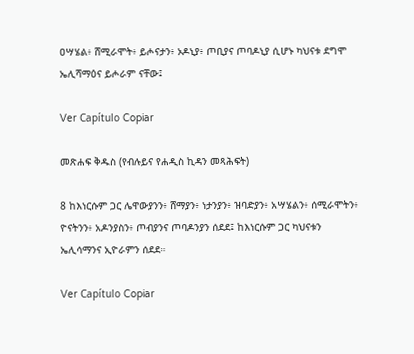ዐሣሄል፥ ሸሚራሞት፥ ይሖናታን፥ ኦዶኒያ፥ ጦቢያና ጦባዶኒያ ሲሆኑ ካህናቱ ደግሞ ኤሊሻማዕና ይሖራም ናቸው፤

Ver Capítulo Copiar

መጽሐፍ ቅዱስ (የብሉይና የሐዲስ ኪዳን መጻሕፍት)

8 ከእነርሱም ጋር ሌዋውያንን፥ ሸማያን፥ ነታንያን፥ ዝባድያን፥ አሣሄልን፥ ሰሚራሞትን፥ ዮናትንን፥ አዶንያስን፥ ጦብያንና ጦባዶንያን ሰደደ፤ ከእነርሱም ጋር ካህናቱን ኤሊሳማንና ኢዮራምን ሰደደ።

Ver Capítulo Copiar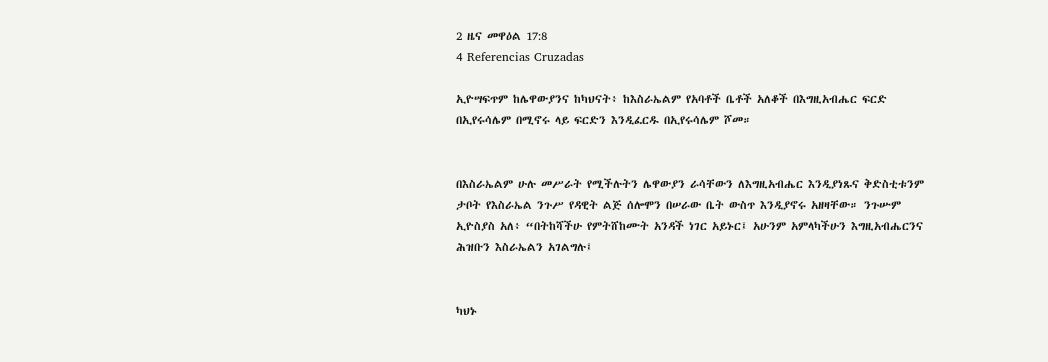2 ዜና መዋዕል 17:8
4 Referencias Cruzadas

ኢዮሣፍጥም ከሌዋውያንና ከካህናት፥ ከእስራኤልም የአባቶች ቤቶች አለቆች በእግዚአብሔር ፍርድ በኢየሩሳሌም በሚኖሩ ላይ ፍርድን እንዲፈርዱ በኢየሩሳሌም ሾመ።


በእስራኤልም ሁሉ መሥራት የሚችሉትን ሌዋውያን ራሳቸውን ለእግዚአብሔር እንዲያነጹና ቅድስቲቱንም ታቦት የእስራኤል ንጉሥ የዳዊት ልጅ ሰሎሞን በሠራው ቤት ውስጥ እንዲያኖሩ አዘዛቸው። ንጉሡም ኢዮስያስ አለ፥ “በትከሻችሁ የምትሸከሙት አንዳች ነገር አይኑር፤ አሁንም አምላካችሁን እግዚአብሔርንና ሕዝቡን እስራኤልን አገልግሉ፤


ካህኑ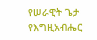የሠራዊት ጌታ የእግዚአብሔር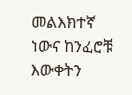መልእክተኛ ነውና ከንፈሮቹ እውቀትን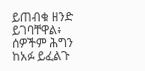ይጠብቁ ዘንድ ይገባቸዋል፥ ሰዎችም ሕግን ከአፉ ይፈልጉ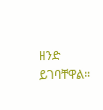ዘንድ ይገባቸዋል።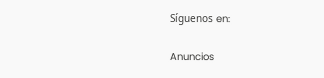Síguenos en:

Anuncios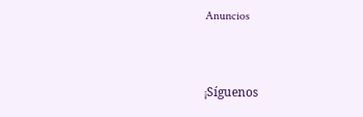Anuncios


¡Síguenos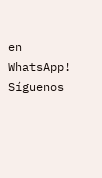en WhatsApp! Síguenos